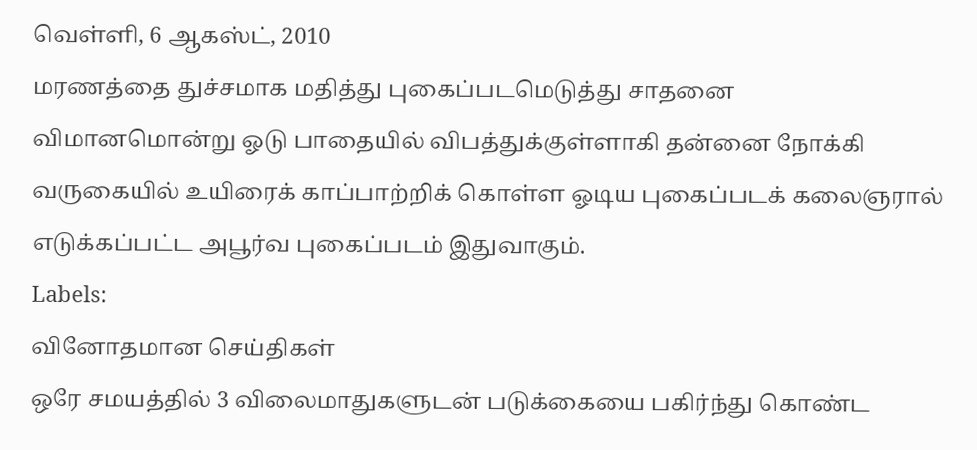வெள்ளி, 6 ஆகஸ்ட், 2010
மரணத்தை துச்சமாக மதித்து புகைப்படமெடுத்து சாதனை
விமானமொன்று ஓடு பாதையில் விபத்துக்குள்ளாகி தன்னை நோக்கி வருகையில் உயிரைக் காப்பாற்றிக் கொள்ள ஓடிய புகைப்படக் கலைஞரால் எடுக்கப்பட்ட அபூர்வ புகைப்படம் இதுவாகும்.
Labels:
வினோதமான செய்திகள்
ஒரே சமயத்தில் 3 விலைமாதுகளுடன் படுக்கையை பகிர்ந்து கொண்ட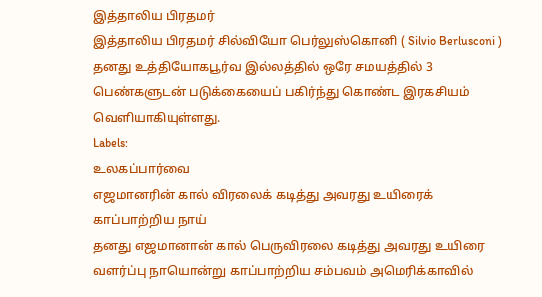இத்தாலிய பிரதமர்
இத்தாலிய பிரதமர் சில்வியோ பெர்லுஸ்கொனி ( Silvio Berlusconi ) தனது உத்தியோகபூர்வ இல்லத்தில் ஒரே சமயத்தில் 3 பெண்களுடன் படுக்கையைப் பகிர்ந்து கொண்ட இரகசியம் வெளியாகியுள்ளது.
Labels:
உலகப்பார்வை
எஜமானரின் கால் விரலைக் கடித்து அவரது உயிரைக் காப்பாற்றிய நாய்
தனது எஜமானான் கால் பெருவிரலை கடித்து அவரது உயிரை வளர்ப்பு நாயொன்று காப்பாற்றிய சம்பவம் அமெரிக்காவில்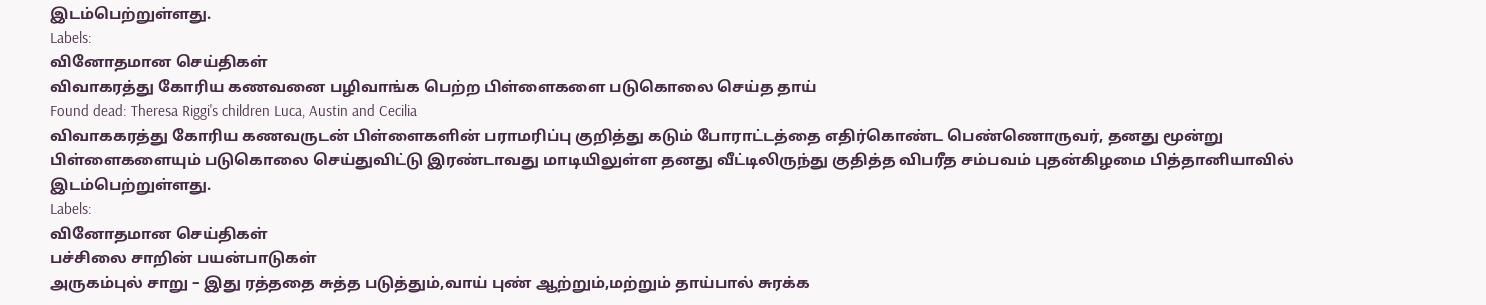இடம்பெற்றுள்ளது.
Labels:
வினோதமான செய்திகள்
விவாகரத்து கோரிய கணவனை பழிவாங்க பெற்ற பிள்ளைகளை படுகொலை செய்த தாய்
Found dead: Theresa Riggi's children Luca, Austin and Cecilia
விவாககரத்து கோரிய கணவருடன் பிள்ளைகளின் பராமரிப்பு குறித்து கடும் போராட்டத்தை எதிர்கொண்ட பெண்ணொருவர், தனது மூன்று பிள்ளைகளையும் படுகொலை செய்துவிட்டு இரண்டாவது மாடியிலுள்ள தனது வீட்டிலிருந்து குதித்த விபரீத சம்பவம் புதன்கிழமை பித்தானியாவில் இடம்பெற்றுள்ளது.
Labels:
வினோதமான செய்திகள்
பச்சிலை சாறின் பயன்பாடுகள்
அருகம்புல் சாறு – இது ரத்ததை சுத்த படுத்தும்,வாய் புண் ஆற்றும்,மற்றும் தாய்பால் சுரக்க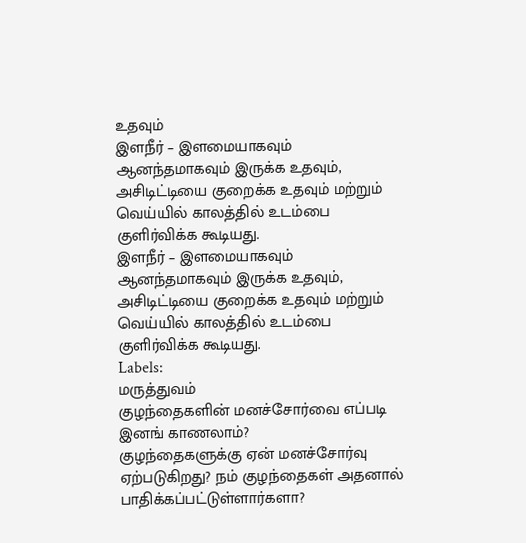உதவும்
இளநீர் – இளமையாகவும் ஆனந்தமாகவும் இருக்க உதவும், அசிடிட்டியை குறைக்க உதவும் மற்றும் வெய்யில் காலத்தில் உடம்பை குளிர்விக்க கூடியது.
இளநீர் – இளமையாகவும் ஆனந்தமாகவும் இருக்க உதவும், அசிடிட்டியை குறைக்க உதவும் மற்றும் வெய்யில் காலத்தில் உடம்பை குளிர்விக்க கூடியது.
Labels:
மருத்துவம்
குழந்தைகளின் மனச்சோர்வை எப்படி இனங் காணலாம்?
குழந்தைகளுக்கு ஏன் மனச்சோர்வு ஏற்படுகிறது? நம் குழந்தைகள் அதனால் பாதிக்கப்பட்டுள்ளார்களா?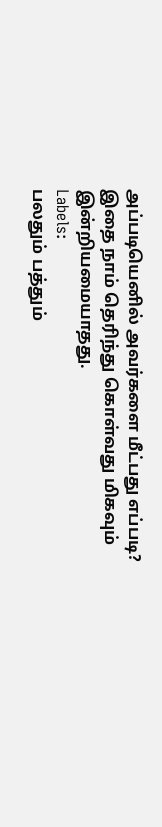அப்படியெனில் அவர்களை மீட்பது எப்படி? இதை நாம் தெரிந்து கொள்வது மிகவும் இன்றியமையாதது.
Labels:
பலதும் பத்தும்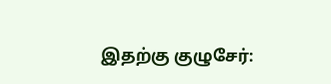இதற்கு குழுசேர்: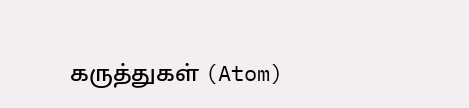கருத்துகள் (Atom)